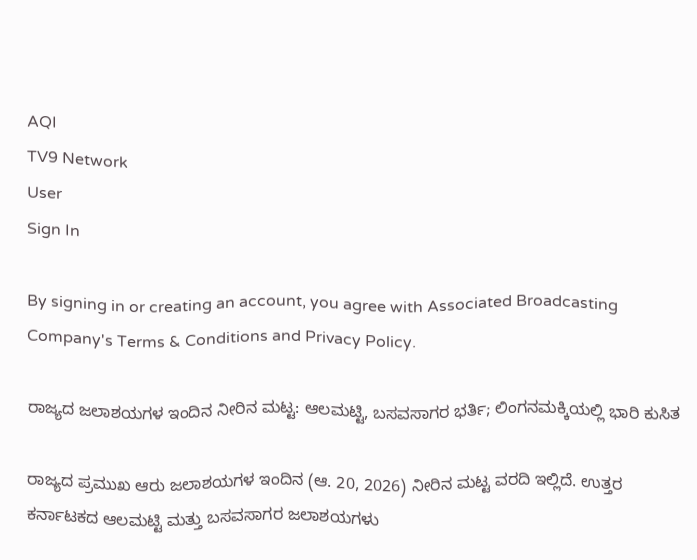AQI
TV9 Network
User
Sign In

By signing in or creating an account, you agree with Associated Broadcasting Company's Terms & Conditions and Privacy Policy.

ರಾಜ್ಯದ ಜಲಾಶಯಗಳ ಇಂದಿನ ನೀರಿನ ಮಟ್ಟ: ಆಲಮಟ್ಟಿ, ಬಸವಸಾಗರ ಭರ್ತಿ; ಲಿಂಗನಮಕ್ಕಿಯಲ್ಲಿ ಭಾರಿ ಕುಸಿತ

ರಾಜ್ಯದ ಪ್ರಮುಖ ಆರು ಜಲಾಶಯಗಳ ಇಂದಿನ (ಆ. 20, 2026) ನೀರಿನ ಮಟ್ಟ ವರದಿ ಇಲ್ಲಿದೆ. ಉತ್ತರ ಕರ್ನಾಟಕದ ಆಲಮಟ್ಟಿ ಮತ್ತು ಬಸವಸಾಗರ ಜಲಾಶಯಗಳು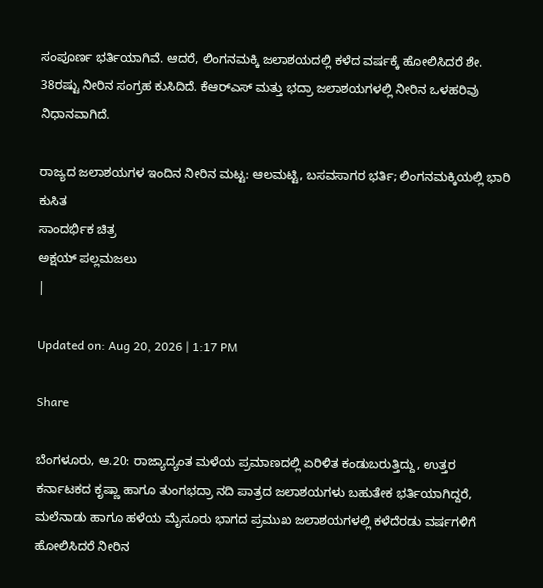ಸಂಪೂರ್ಣ ಭರ್ತಿಯಾಗಿವೆ. ಆದರೆ, ಲಿಂಗನಮಕ್ಕಿ ಜಲಾಶಯದಲ್ಲಿ ಕಳೆದ ವರ್ಷಕ್ಕೆ ಹೋಲಿಸಿದರೆ ಶೇ. 38ರಷ್ಟು ನೀರಿನ ಸಂಗ್ರಹ ಕುಸಿದಿದೆ. ಕೆಆರ್‌ಎಸ್ ಮತ್ತು ಭದ್ರಾ ಜಲಾಶಯಗಳಲ್ಲಿ ನೀರಿನ ಒಳಹರಿವು ನಿಧಾನವಾಗಿದೆ.

ರಾಜ್ಯದ ಜಲಾಶಯಗಳ ಇಂದಿನ ನೀರಿನ ಮಟ್ಟ: ಆಲಮಟ್ಟಿ, ಬಸವಸಾಗರ ಭರ್ತಿ; ಲಿಂಗನಮಕ್ಕಿಯಲ್ಲಿ ಭಾರಿ ಕುಸಿತ
ಸಾಂದರ್ಭಿಕ ಚಿತ್ರ
ಅಕ್ಷಯ್ ಪಲ್ಲಮಜಲು
|

Updated on: Aug 20, 2026 | 1:17 PM

Share

ಬೆಂಗಳೂರು, ಆ.20: ರಾಜ್ಯಾದ್ಯಂತ ಮಳೆಯ ಪ್ರಮಾಣದಲ್ಲಿ ಏರಿಳಿತ ಕಂಡುಬರುತ್ತಿದ್ದು, ಉತ್ತರ ಕರ್ನಾಟಕದ ಕೃಷ್ಣಾ ಹಾಗೂ ತುಂಗಭದ್ರಾ ನದಿ ಪಾತ್ರದ ಜಲಾಶಯಗಳು ಬಹುತೇಕ ಭರ್ತಿಯಾಗಿದ್ದರೆ, ಮಲೆನಾಡು ಹಾಗೂ ಹಳೆಯ ಮೈಸೂರು ಭಾಗದ ಪ್ರಮುಖ ಜಲಾಶಯಗಳಲ್ಲಿ ಕಳೆದೆರಡು ವರ್ಷಗಳಿಗೆ ಹೋಲಿಸಿದರೆ ನೀರಿನ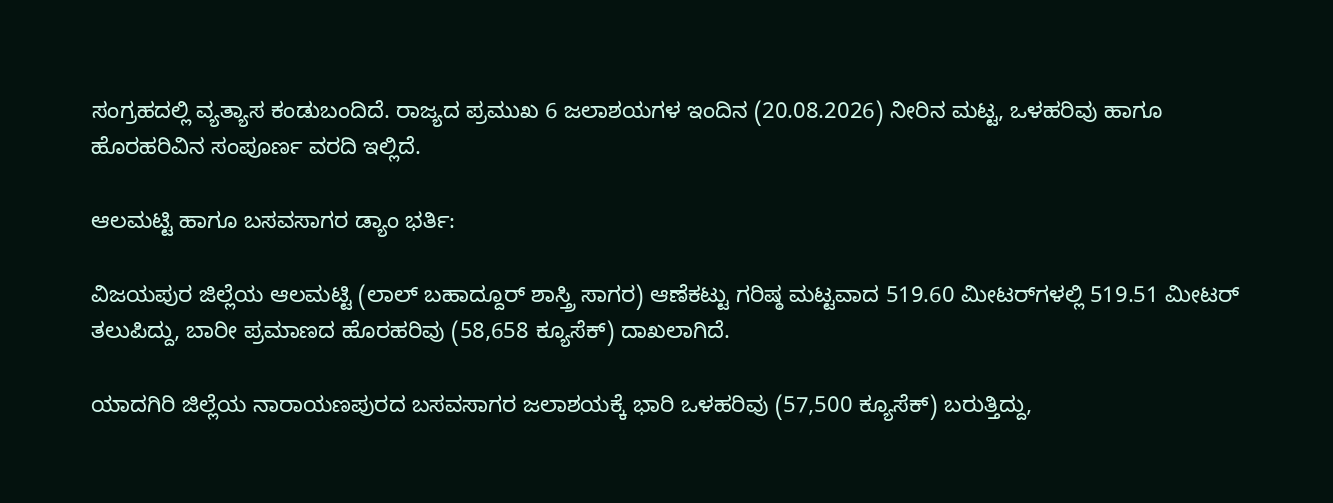ಸಂಗ್ರಹದಲ್ಲಿ ವ್ಯತ್ಯಾಸ ಕಂಡುಬಂದಿದೆ. ರಾಜ್ಯದ ಪ್ರಮುಖ 6 ಜಲಾಶಯಗಳ ಇಂದಿನ (20.08.2026) ನೀರಿನ ಮಟ್ಟ, ಒಳಹರಿವು ಹಾಗೂ ಹೊರಹರಿವಿನ ಸಂಪೂರ್ಣ ವರದಿ ಇಲ್ಲಿದೆ.

ಆಲಮಟ್ಟಿ ಹಾಗೂ ಬಸವಸಾಗರ ಡ್ಯಾಂ ಭರ್ತಿ:

ವಿಜಯಪುರ ಜಿಲ್ಲೆಯ ಆಲಮಟ್ಟಿ (ಲಾಲ್ ಬಹಾದ್ದೂರ್ ಶಾಸ್ತ್ರಿ ಸಾಗರ) ಆಣೆಕಟ್ಟು ಗರಿಷ್ಠ ಮಟ್ಟವಾದ 519.60 ಮೀಟರ್‌ಗಳಲ್ಲಿ 519.51 ಮೀಟರ್ ತಲುಪಿದ್ದು, ಬಾರೀ ಪ್ರಮಾಣದ ಹೊರಹರಿವು (58,658 ಕ್ಯೂಸೆಕ್) ದಾಖಲಾಗಿದೆ.

ಯಾದಗಿರಿ ಜಿಲ್ಲೆಯ ನಾರಾಯಣಪುರದ ಬಸವಸಾಗರ ಜಲಾಶಯಕ್ಕೆ ಭಾರಿ ಒಳಹರಿವು (57,500 ಕ್ಯೂಸೆಕ್) ಬರುತ್ತಿದ್ದು,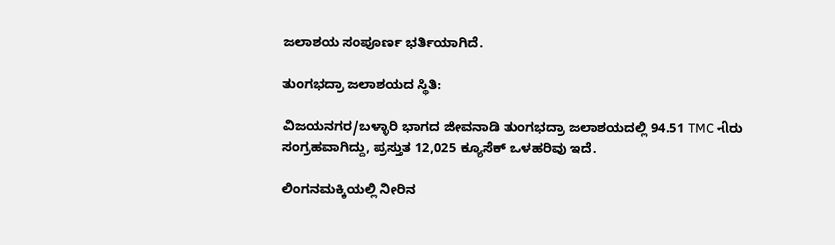ಜಲಾಶಯ ಸಂಪೂರ್ಣ ಭರ್ತಿಯಾಗಿದೆ.

ತುಂಗಭದ್ರಾ ಜಲಾಶಯದ ಸ್ಥಿತಿ:

ವಿಜಯನಗರ/ಬಳ್ಳಾರಿ ಭಾಗದ ಜೀವನಾಡಿ ತುಂಗಭದ್ರಾ ಜಲಾಶಯದಲ್ಲಿ 94.51 TMC નીರು ಸಂಗ್ರಹವಾಗಿದ್ದು, ಪ್ರಸ್ತುತ 12,025 ಕ್ಯೂಸೆಕ್ ಒಳಹರಿವು ಇದೆ.

ಲಿಂಗನಮಕ್ಕಿಯಲ್ಲಿ ನೀರಿನ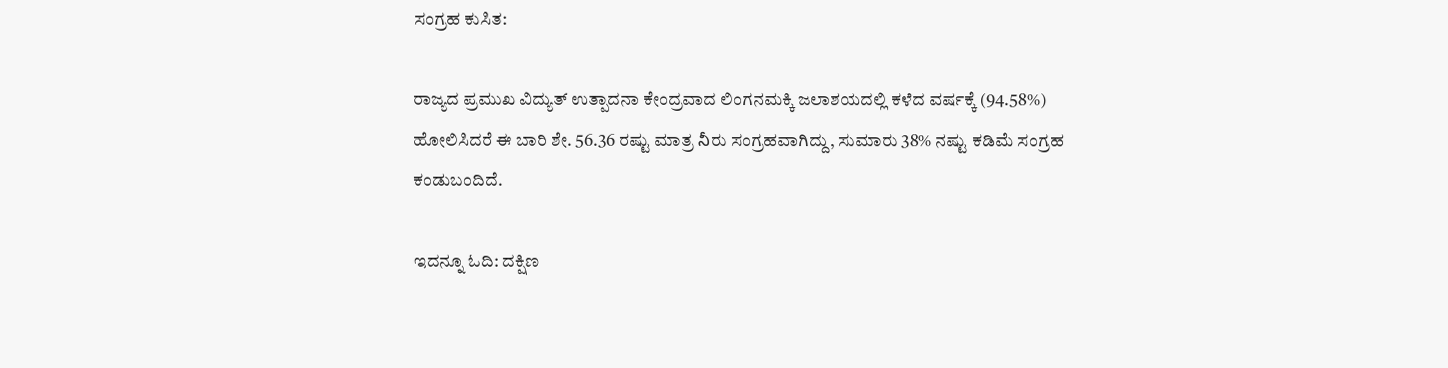ಸಂಗ್ರಹ ಕುಸಿತ:

ರಾಜ್ಯದ ಪ್ರಮುಖ ವಿದ್ಯುತ್ ಉತ್ಪಾದನಾ ಕೇಂದ್ರವಾದ ಲಿಂಗನಮಕ್ಕಿ ಜಲಾಶಯದಲ್ಲಿ ಕಳೆದ ವರ್ಷಕ್ಕೆ (94.58%) ಹೋಲಿಸಿದರೆ ಈ ಬಾರಿ ಶೇ. 56.36 ರಷ್ಟು ಮಾತ್ರ నీರು ಸಂಗ್ರಹವಾಗಿದ್ದು, ಸುಮಾರು 38% ನಷ್ಟು ಕಡಿಮೆ ಸಂಗ್ರಹ ಕಂಡುಬಂದಿದೆ.

ಇದನ್ನೂ ಓದಿ: ದಕ್ಷಿಣ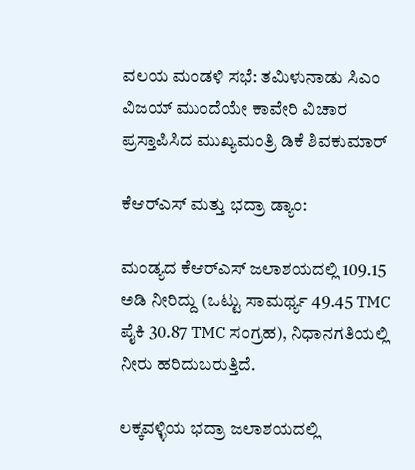ವಲಯ ಮಂಡಳಿ ಸಭೆ: ತಮಿಳುನಾಡು ಸಿಎಂ ವಿಜಯ್ ಮುಂದೆಯೇ ಕಾವೇರಿ ವಿಚಾರ ಪ್ರಸ್ತಾಪಿಸಿದ ಮುಖ್ಯಮಂತ್ರಿ ಡಿಕೆ ಶಿವಕುಮಾರ್

ಕೆಆರ್‌ಎಸ್ ಮತ್ತು ಭದ್ರಾ ಡ್ಯಾಂ:

ಮಂಡ್ಯದ ಕೆಆರ್‌ಎಸ್ ಜಲಾಶಯದಲ್ಲಿ 109.15 ಅಡಿ ನೀರಿದ್ದು (ಒಟ್ಟು ಸಾಮರ್ಥ್ಯ 49.45 TMC ಪೈಕಿ 30.87 TMC ಸಂಗ್ರಹ), ನಿಧಾನಗತಿಯಲ್ಲಿ ನೀರು ಹರಿದುಬರುತ್ತಿದೆ.

ಲಕ್ಕವಳ್ಳಿಯ ಭದ್ರಾ ಜಲಾಶಯದಲ್ಲಿ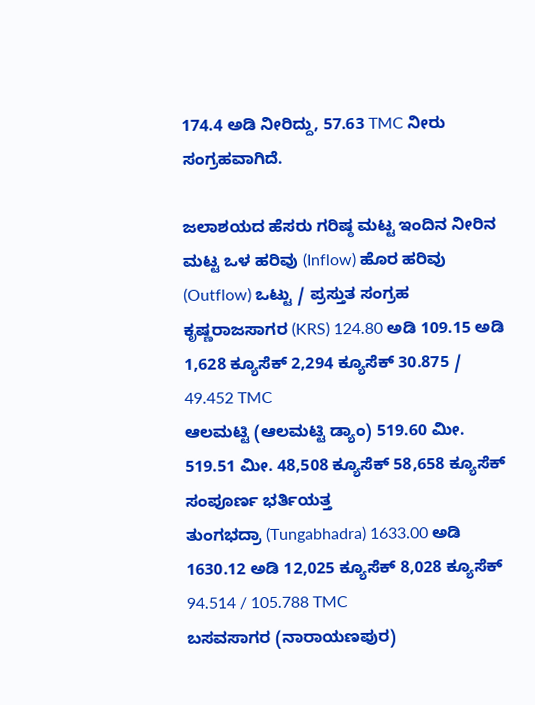174.4 ಅಡಿ ನೀರಿದ್ದು, 57.63 TMC ನೀರು ಸಂಗ್ರಹವಾಗಿದೆ.

ಜಲಾಶಯದ ಹೆಸರು ಗರಿಷ್ಠ ಮಟ್ಟ ಇಂದಿನ ನೀರಿನ ಮಟ್ಟ ಒಳ ಹರಿವು (Inflow) ಹೊರ ಹರಿವು (Outflow) ಒಟ್ಟು / ಪ್ರಸ್ತುತ ಸಂಗ್ರಹ
ಕೃಷ್ಣರಾಜಸಾಗರ (KRS) 124.80 ಅಡಿ 109.15 ಅಡಿ 1,628 ಕ್ಯೂಸೆಕ್ 2,294 ಕ್ಯೂಸೆಕ್ 30.875 / 49.452 TMC
ಆಲಮಟ್ಟಿ (ಆಲಮಟ್ಟಿ ಡ್ಯಾಂ) 519.60 ಮೀ. 519.51 ಮೀ. 48,508 ಕ್ಯೂಸೆಕ್ 58,658 ಕ್ಯೂಸೆಕ್ ಸಂಪೂರ್ಣ ಭರ್ತಿಯತ್ತ
ತುಂಗಭದ್ರಾ (Tungabhadra) 1633.00 ಅಡಿ 1630.12 ಅಡಿ 12,025 ಕ್ಯೂಸೆಕ್ 8,028 ಕ್ಯೂಸೆಕ್ 94.514 / 105.788 TMC
ಬಸವಸಾಗರ (ನಾರಾಯಣಪುರ)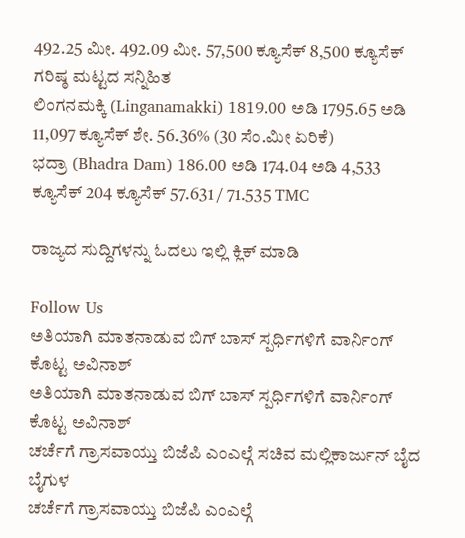492.25 ಮೀ. 492.09 ಮೀ. 57,500 ಕ್ಯೂಸೆಕ್ 8,500 ಕ್ಯೂಸೆಕ್ ಗರಿಷ್ಠ ಮಟ್ಟದ ಸನ್ನಿಹಿತ
ಲಿಂಗನಮಕ್ಕಿ (Linganamakki) 1819.00 ಅಡಿ 1795.65 ಅಡಿ 11,097 ಕ್ಯೂಸೆಕ್ ಶೇ. 56.36% (30 ಸೆಂ.ಮೀ ಏರಿಕೆ)
ಭದ್ರಾ (Bhadra Dam) 186.00 ಅಡಿ 174.04 ಅಡಿ 4,533 ಕ್ಯೂಸೆಕ್ 204 ಕ್ಯೂಸೆಕ್ 57.631 / 71.535 TMC

ರಾಜ್ಯದ ಸುದ್ದಿಗಳನ್ನು ಓದಲು ಇಲ್ಲಿ ಕ್ಲಿಕ್ ಮಾಡಿ

Follow Us
ಅತಿಯಾಗಿ ಮಾತನಾಡುವ ಬಿಗ್ ಬಾಸ್ ಸ್ಪರ್ಧಿಗಳಿಗೆ ವಾರ್ನಿಂಗ್ ಕೊಟ್ಟ ಅವಿನಾಶ್
ಅತಿಯಾಗಿ ಮಾತನಾಡುವ ಬಿಗ್ ಬಾಸ್ ಸ್ಪರ್ಧಿಗಳಿಗೆ ವಾರ್ನಿಂಗ್ ಕೊಟ್ಟ ಅವಿನಾಶ್
ಚರ್ಚೆಗೆ ಗ್ರಾಸವಾಯ್ತು ಬಿಜೆಪಿ ಎಂಎಲ್ಗೆ ಸಚಿವ ಮಲ್ಲಿಕಾರ್ಜುನ್ ಬೈದ ಬೈಗುಳ
ಚರ್ಚೆಗೆ ಗ್ರಾಸವಾಯ್ತು ಬಿಜೆಪಿ ಎಂಎಲ್ಗೆ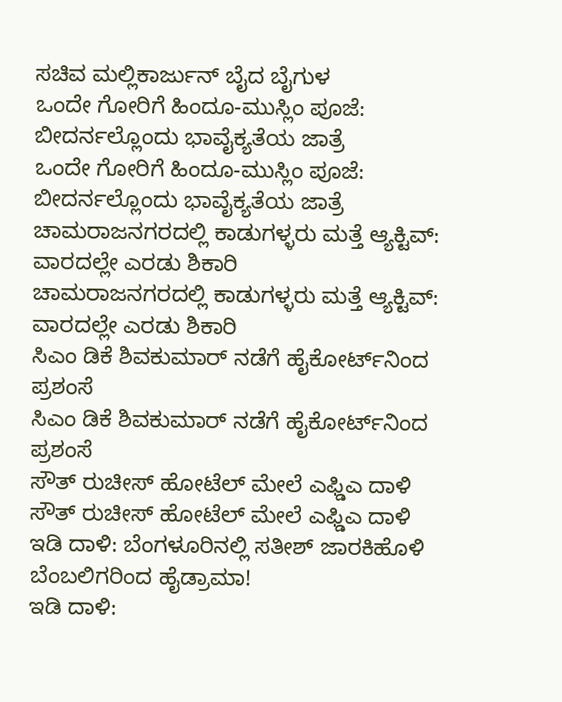ಸಚಿವ ಮಲ್ಲಿಕಾರ್ಜುನ್ ಬೈದ ಬೈಗುಳ
ಒಂದೇ ಗೋರಿಗೆ ಹಿಂದೂ-ಮುಸ್ಲಿಂ ಪೂಜೆ: ಬೀದರ್ನಲ್ಲೊಂದು ಭಾವೈಕ್ಯತೆಯ ಜಾತ್ರೆ
ಒಂದೇ ಗೋರಿಗೆ ಹಿಂದೂ-ಮುಸ್ಲಿಂ ಪೂಜೆ: ಬೀದರ್ನಲ್ಲೊಂದು ಭಾವೈಕ್ಯತೆಯ ಜಾತ್ರೆ
ಚಾಮರಾಜನಗರದಲ್ಲಿ ಕಾಡುಗಳ್ಳರು ಮತ್ತೆ ಆ್ಯಕ್ಟಿವ್: ವಾರದಲ್ಲೇ ಎರಡು ಶಿಕಾರಿ
ಚಾಮರಾಜನಗರದಲ್ಲಿ ಕಾಡುಗಳ್ಳರು ಮತ್ತೆ ಆ್ಯಕ್ಟಿವ್: ವಾರದಲ್ಲೇ ಎರಡು ಶಿಕಾರಿ
ಸಿಎಂ ಡಿಕೆ ಶಿವಕುಮಾರ್ ನಡೆಗೆ ಹೈಕೋರ್ಟ್‌ನಿಂದ ಪ್ರಶಂಸೆ
ಸಿಎಂ ಡಿಕೆ ಶಿವಕುಮಾರ್ ನಡೆಗೆ ಹೈಕೋರ್ಟ್‌ನಿಂದ ಪ್ರಶಂಸೆ
ಸೌತ್ ರುಚೀಸ್ ಹೋಟೆಲ್ ಮೇಲೆ ಎಫ್ಡಿಎ ದಾಳಿ
ಸೌತ್ ರುಚೀಸ್ ಹೋಟೆಲ್ ಮೇಲೆ ಎಫ್ಡಿಎ ದಾಳಿ
ಇಡಿ ದಾಳಿ: ಬೆಂಗಳೂರಿನಲ್ಲಿ ಸತೀಶ್ ಜಾರಕಿಹೊಳಿ ಬೆಂಬಲಿಗರಿಂದ ಹೈಡ್ರಾಮಾ!
ಇಡಿ ದಾಳಿ: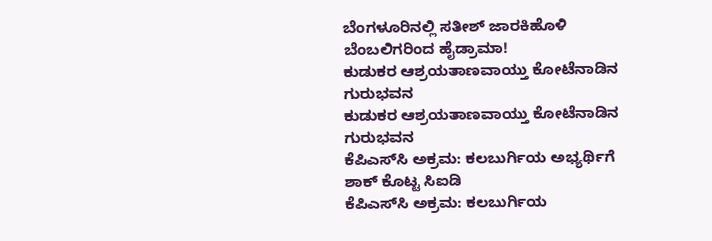ಬೆಂಗಳೂರಿನಲ್ಲಿ ಸತೀಶ್ ಜಾರಕಿಹೊಳಿ ಬೆಂಬಲಿಗರಿಂದ ಹೈಡ್ರಾಮಾ!
ಕುಡುಕರ ಆಶ್ರಯತಾಣವಾಯ್ತು ಕೋಟೆನಾಡಿನ ಗುರುಭವನ
ಕುಡುಕರ ಆಶ್ರಯತಾಣವಾಯ್ತು ಕೋಟೆನಾಡಿನ ಗುರುಭವನ
ಕೆಪಿಎಸ್‌ಸಿ ಅಕ್ರಮ: ಕಲಬುರ್ಗಿಯ ಅಭ್ಯರ್ಥಿಗೆ ಶಾಕ್ ಕೊಟ್ಟ ಸಿಐಡಿ
ಕೆಪಿಎಸ್‌ಸಿ ಅಕ್ರಮ: ಕಲಬುರ್ಗಿಯ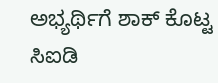ಅಭ್ಯರ್ಥಿಗೆ ಶಾಕ್ ಕೊಟ್ಟ ಸಿಐಡಿ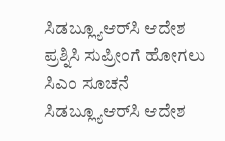ಸಿಡಬ್ಲ್ಯೂಆರ್‌ಸಿ ಆದೇಶ ಪ್ರಶ್ನಿಸಿ ಸುಪ್ರೀಂಗೆ ಹೋಗಲು ಸಿಎಂ ಸೂಚನೆ
ಸಿಡಬ್ಲ್ಯೂಆರ್‌ಸಿ ಆದೇಶ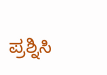ಪ್ರಶ್ನಿಸಿ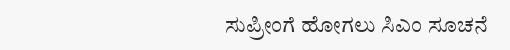ಸುಪ್ರೀಂಗೆ ಹೋಗಲು ಸಿಎಂ ಸೂಚನೆ